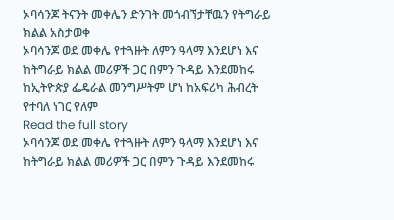ኦባሳንጆ ትናንት መቀሌን ድንገት መጎብኘታቸዉን የትግራይ ክልል አስታወቀ
ኦባሳንጆ ወደ መቀሌ የተጓዙት ለምን ዓላማ እንደሆነ እና ከትግራይ ክልል መሪዎች ጋር በምን ጉዳይ እንደመከሩ ከኢትዮጵያ ፌዴራል መንግሥትም ሆነ ከአፍሪካ ሕብረት የተባለ ነገር የለም
Read the full story
ኦባሳንጆ ወደ መቀሌ የተጓዙት ለምን ዓላማ እንደሆነ እና ከትግራይ ክልል መሪዎች ጋር በምን ጉዳይ እንደመከሩ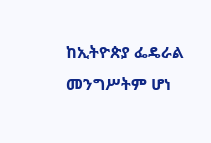ከኢትዮጵያ ፌዴራል መንግሥትም ሆነ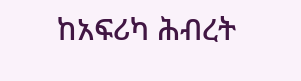ከአፍሪካ ሕብረት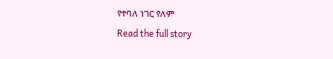የተባለ ነገር የለም
Read the full story